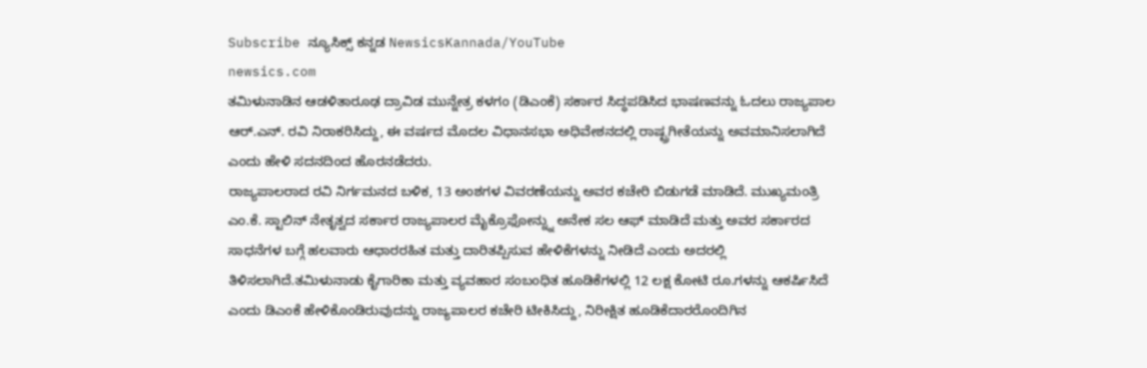Subscribe ನ್ಯೂಸಿಕ್ಸ್ ಕನ್ನಡ NewsicsKannada/YouTube
newsics.com
ತಮಿಳುನಾಡಿನ ಆಡಳಿತಾರೂಢ ದ್ರಾವಿಡ ಮುನ್ನೇತ್ರ ಕಳಗಂ (ಡಿಎಂಕೆ) ಸರ್ಕಾರ ಸಿದ್ಧಪಡಿಸಿದ ಭಾಷಣವನ್ನು ಓದಲು ರಾಜ್ಯಪಾಲ ಆರ್.ಎನ್. ರವಿ ನಿರಾಕರಿಸಿದ್ದು, ಈ ವರ್ಷದ ಮೊದಲ ವಿಧಾನಸಭಾ ಅಧಿವೇಶನದಲ್ಲಿ ರಾಷ್ಟ್ರಗೀತೆಯನ್ನು ಅವಮಾನಿಸಲಾಗಿದೆ ಎಂದು ಹೇಳಿ ಸದನದಿಂದ ಹೊರನಡೆದರು.
ರಾಜ್ಯಪಾಲರಾದ ರವಿ ನಿರ್ಗಮನದ ಬಳಿಕ, 13 ಅಂಶಗಳ ವಿವರಣೆಯನ್ನು ಅವರ ಕಚೇರಿ ಬಿಡುಗಡೆ ಮಾಡಿದೆ. ಮುಖ್ಯಮಂತ್ರಿ ಎಂ.ಕೆ. ಸ್ಟಾಲಿನ್ ನೇತೃತ್ವದ ಸರ್ಕಾರ ರಾಜ್ಯಪಾಲರ ಮೈಕ್ರೊಫೋನ್ನ್ನು ಅನೇಕ ಸಲ ಆಫ್ ಮಾಡಿದೆ ಮತ್ತು ಅವರ ಸರ್ಕಾರದ ಸಾಧನೆಗಳ ಬಗ್ಗೆ ಹಲವಾರು ಆಧಾರರಹಿತ ಮತ್ತು ದಾರಿತಪ್ಪಿಸುವ ಹೇಳಿಕೆಗಳನ್ನು ನೀಡಿದೆ ಎಂದು ಅದರಲ್ಲಿ ತಿಳಿಸಲಾಗಿದೆ.ತಮಿಳುನಾಡು ಕೈಗಾರಿಕಾ ಮತ್ತು ವ್ಯವಹಾರ ಸಂಬಂಧಿತ ಹೂಡಿಕೆಗಳಲ್ಲಿ 12 ಲಕ್ಷ ಕೋಟಿ ರೂ.ಗಳನ್ನು ಆಕರ್ಷಿಸಿದೆ ಎಂದು ಡಿಎಂಕೆ ಹೇಳಿಕೊಂಡಿರುವುದನ್ನು ರಾಜ್ಯಪಾಲರ ಕಚೇರಿ ಟೀಕಿಸಿದ್ದು, ನಿರೀಕ್ಷಿತ ಹೂಡಿಕೆದಾರರೊಂದಿಗಿನ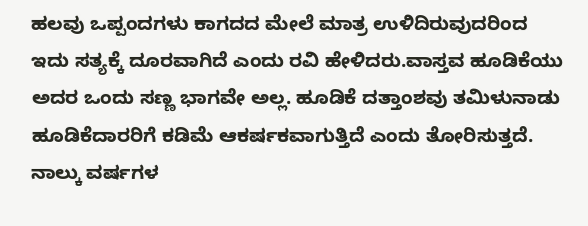ಹಲವು ಒಪ್ಪಂದಗಳು ಕಾಗದದ ಮೇಲೆ ಮಾತ್ರ ಉಳಿದಿರುವುದರಿಂದ ಇದು ಸತ್ಯಕ್ಕೆ ದೂರವಾಗಿದೆ ಎಂದು ರವಿ ಹೇಳಿದರು.ವಾಸ್ತವ ಹೂಡಿಕೆಯು ಅದರ ಒಂದು ಸಣ್ಣ ಭಾಗವೇ ಅಲ್ಲ. ಹೂಡಿಕೆ ದತ್ತಾಂಶವು ತಮಿಳುನಾಡು ಹೂಡಿಕೆದಾರರಿಗೆ ಕಡಿಮೆ ಆಕರ್ಷಕವಾಗುತ್ತಿದೆ ಎಂದು ತೋರಿಸುತ್ತದೆ. ನಾಲ್ಕು ವರ್ಷಗಳ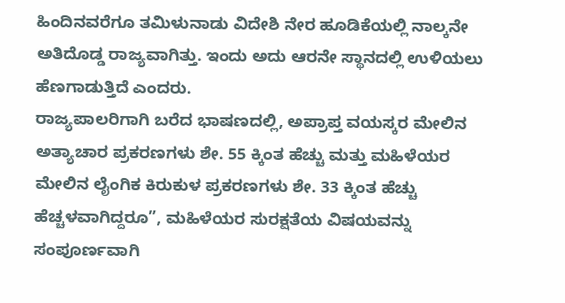ಹಿಂದಿನವರೆಗೂ ತಮಿಳುನಾಡು ವಿದೇಶಿ ನೇರ ಹೂಡಿಕೆಯಲ್ಲಿ ನಾಲ್ಕನೇ ಅತಿದೊಡ್ಡ ರಾಜ್ಯವಾಗಿತ್ತು. ಇಂದು ಅದು ಆರನೇ ಸ್ಥಾನದಲ್ಲಿ ಉಳಿಯಲು ಹೆಣಗಾಡುತ್ತಿದೆ ಎಂದರು.
ರಾಜ್ಯಪಾಲರಿಗಾಗಿ ಬರೆದ ಭಾಷಣದಲ್ಲಿ, ಅಪ್ರಾಪ್ತ ವಯಸ್ಕರ ಮೇಲಿನ ಅತ್ಯಾಚಾರ ಪ್ರಕರಣಗಳು ಶೇ. 55 ಕ್ಕಿಂತ ಹೆಚ್ಚು ಮತ್ತು ಮಹಿಳೆಯರ ಮೇಲಿನ ಲೈಂಗಿಕ ಕಿರುಕುಳ ಪ್ರಕರಣಗಳು ಶೇ. 33 ಕ್ಕಿಂತ ಹೆಚ್ಚು ಹೆಚ್ಚಳವಾಗಿದ್ದರೂ”, ಮಹಿಳೆಯರ ಸುರಕ್ಷತೆಯ ವಿಷಯವನ್ನು ಸಂಪೂರ್ಣವಾಗಿ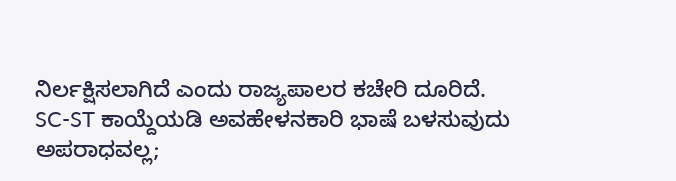ನಿರ್ಲಕ್ಷಿಸಲಾಗಿದೆ ಎಂದು ರಾಜ್ಯಪಾಲರ ಕಚೇರಿ ದೂರಿದೆ.
SC-ST ಕಾಯ್ದೆಯಡಿ ಅವಹೇಳನಕಾರಿ ಭಾಷೆ ಬಳಸುವುದು ಅಪರಾಧವಲ್ಲ;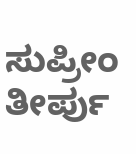ಸುಪ್ರೀಂ ತೀರ್ಪು